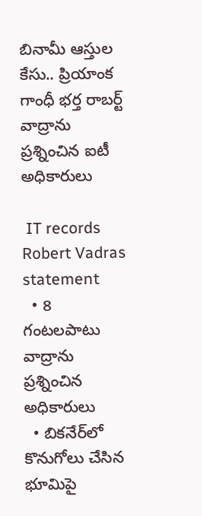బినామీ ఆస్తుల కేసు.. ప్రియాంక గాంధీ భర్త రాబర్ట్ వాద్రాను ప్రశ్నించిన ఐటీ అధికారులు

 IT records Robert Vadras statement
  • 8 గంటలపాటు వాద్రాను ప్రశ్నించిన అధికారులు
  • బికనేర్‌లో కొనుగోలు చేసిన భూమిపై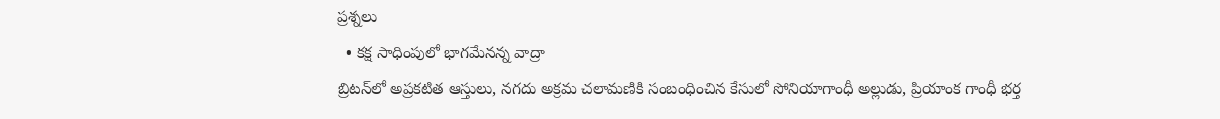ప్రశ్నలు
  • కక్ష సాధింపులో భాగమేనన్న వాద్రా
బ్రిటన్‌లో అప్రకటిత ఆస్తులు, నగదు అక్రమ చలామణికి సంబంధించిన కేసులో సోనియాగాంధీ అల్లుడు, ప్రియాంక గాంధీ భర్త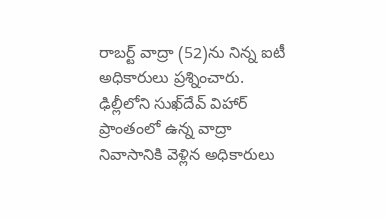రాబర్ట్ వాద్రా (52)ను నిన్న ఐటీ అధికారులు ప్రశ్నించారు. ఢిల్లీలోని సుఖ్‌దేవ్ విహార్ ప్రాంతంలో ఉన్న వాద్రా నివాసానికి వెళ్లిన అధికారులు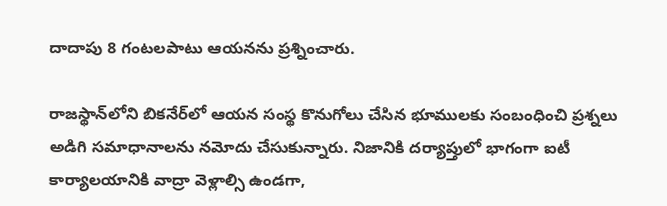దాదాపు 8 గంటలపాటు ఆయనను ప్రశ్నించారు.

రాజస్థాన్‌లోని బికనేర్‌లో ఆయన సంస్థ కొనుగోలు చేసిన భూములకు సంబంధించి ప్రశ్నలు అడిగి సమాధానాలను నమోదు చేసుకున్నారు. నిజానికి దర్యాప్తులో భాగంగా ఐటీ కార్యాలయానికి వాద్రా వెళ్లాల్సి ఉండగా,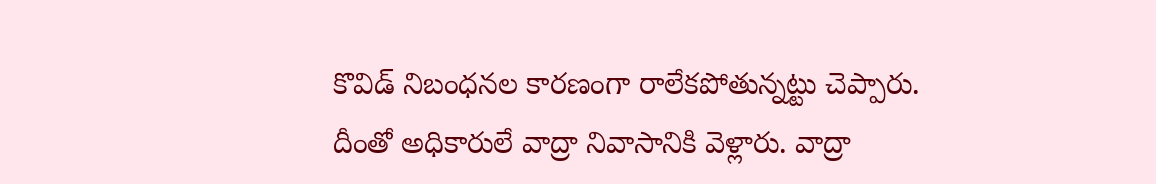కొవిడ్ నిబంధనల కారణంగా రాలేకపోతున్నట్టు చెప్పారు. దీంతో అధికారులే వాద్రా నివాసానికి వెళ్లారు. వాద్రా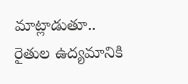మాట్లాడుతూ.. రైతుల ఉద్యమానికి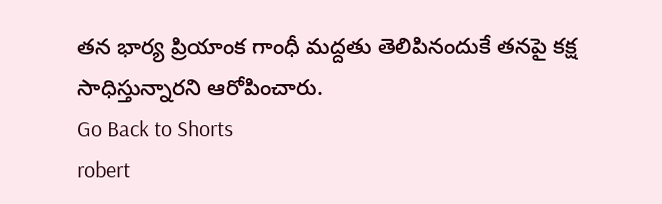తన భార్య ప్రియాంక గాంధీ మద్దతు తెలిపినందుకే తనపై కక్ష సాధిస్తున్నారని ఆరోపించారు.
Go Back to Shorts
robert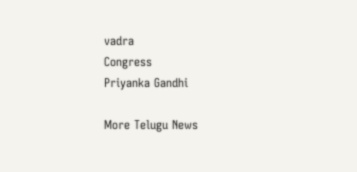vadra
Congress
Priyanka Gandhi

More Telugu News